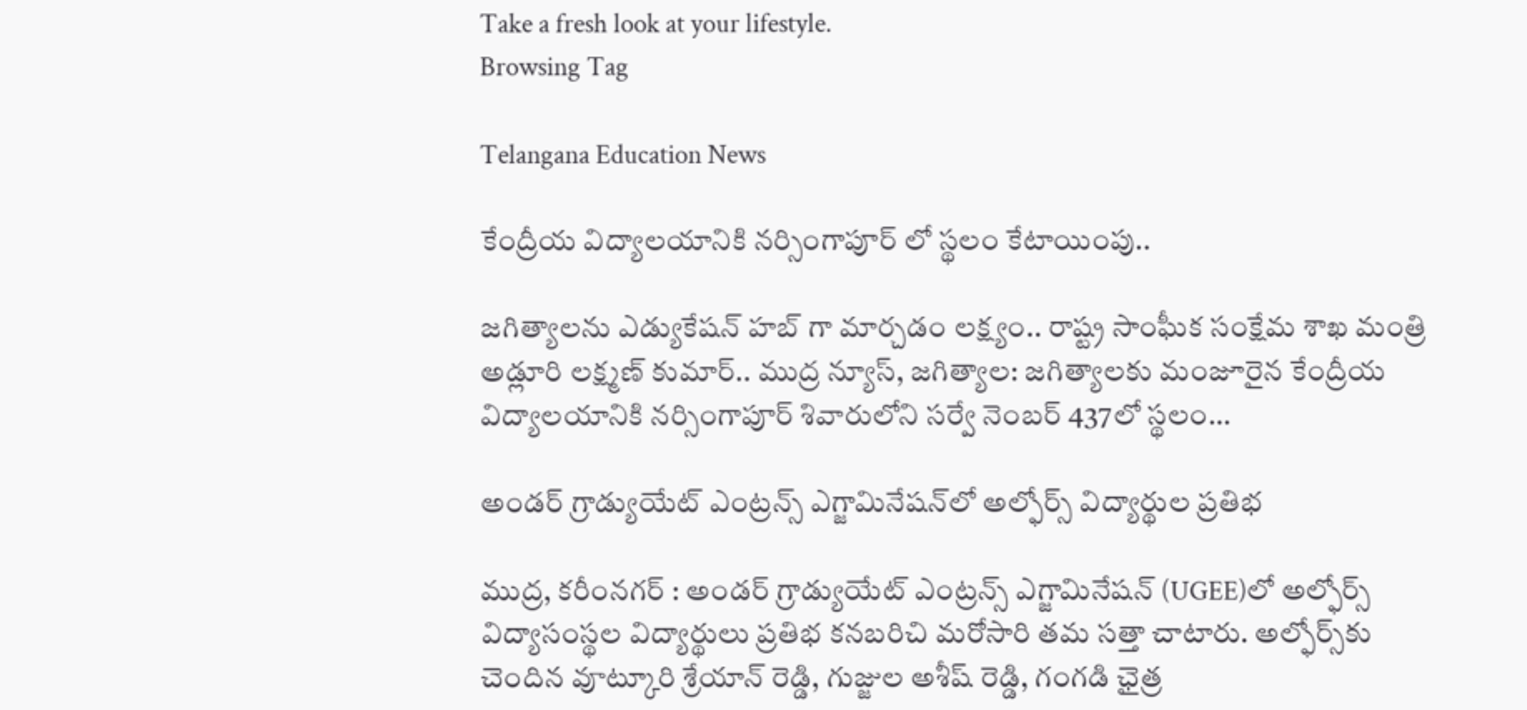Take a fresh look at your lifestyle.
Browsing Tag

Telangana Education News

కేంద్రీయ విద్యాలయానికి నర్సింగాపూర్ లో స్థలం కేటాయింపు..

జగిత్యాలను ఎడ్యుకేషన్ హబ్ గా మార్చడం లక్ష్యం.. రాష్ట్ర సాంఘీక సంక్షేమ శాఖ మంత్రి అడ్లూరి లక్ష్మణ్ కుమార్.. ముద్ర న్యూస్, జగిత్యాల: జగిత్యాలకు మంజూరైన కేంద్రీయ విద్యాలయానికి నర్సింగాపూర్ శివారులోని సర్వే నెంబర్ 437లో స్థలం…

అండర్ గ్రాడ్యుయేట్ ఎంట్రన్స్ ఎగ్జామినేషన్‌లో అల్ఫోర్స్ విద్యార్థుల ప్రతిభ

ముద్ర, కరీంనగర్ : అండర్ గ్రాడ్యుయేట్ ఎంట్రన్స్ ఎగ్జామినేషన్ (UGEE)లో అల్ఫోర్స్ విద్యాసంస్థల విద్యార్థులు ప్రతిభ కనబరిచి మరోసారి తమ సత్తా చాటారు. అల్ఫోర్స్‌కు చెందిన వూట్కూరి శ్రేయాన్ రెడ్డి, గుజ్జుల అశీష్ రెడ్డి, గంగడి ఛైత్ర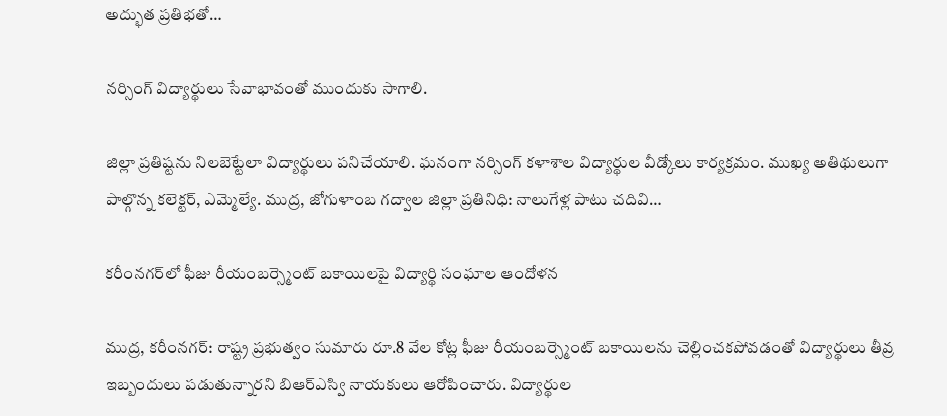అద్భుత ప్రతిభతో…

నర్సింగ్ విద్యార్థులు సేవాభావంతో ముందుకు సాగాలి.

జిల్లా ప్రతిష్టను నిలబెట్టేలా విద్యార్థులు పనిచేయాలి. ఘనంగా నర్సింగ్ కళాశాల విద్యార్థుల వీడ్కోలు కార్యక్రమం. ముఖ్య అతిథులుగా పాల్గొన్న కలెక్టర్, ఎమ్మెల్యే. ముద్ర, జోగుళాంబ గద్వాల‌ జిల్లా ప్రతినిధి: నాలుగేళ్ల పాటు చదివి…

కరీంనగర్‌లో ఫీజు రీయంబర్స్మెంట్ బకాయిలపై విద్యార్థి సంఘాల ఆందోళన

ముద్ర, కరీంనగర్: రాష్ట్ర ప్రభుత్వం సుమారు రూ.8 వేల కోట్ల ఫీజు రీయంబర్స్మెంట్ బకాయిలను చెల్లించకపోవడంతో విద్యార్థులు తీవ్ర ఇబ్బందులు పడుతున్నారని బిఆర్ఎస్వి నాయకులు ఆరోపించారు. విద్యార్థుల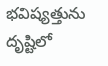భవిష్యత్తును దృష్టిలో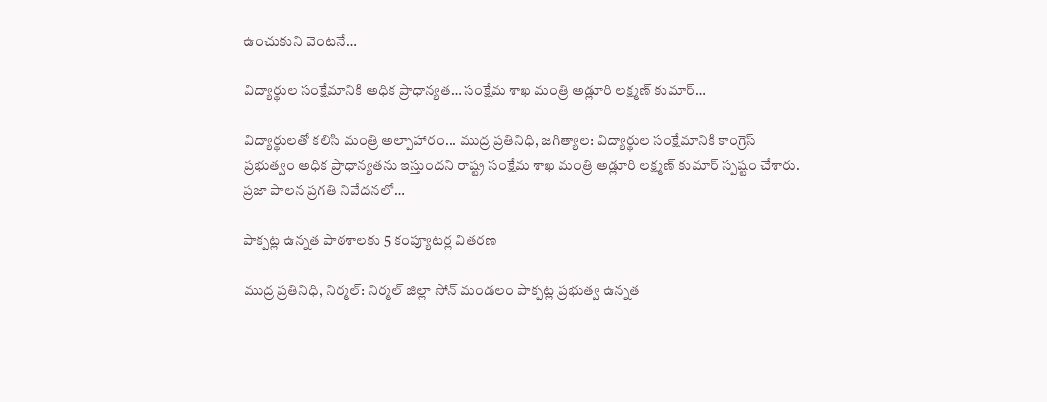ఉంచుకుని వెంటనే…

విద్యార్థుల సంక్షేమానికి అధిక ప్రాధాన్యత… సంక్షేమ శాఖ మంత్రి అడ్లూరి లక్ష్మణ్ కుమార్…

విద్యార్థులతో కలిసి మంత్రి అల్పాహారం... ముద్ర ప్రతినిధి, జగిత్యాల: విద్యార్థుల సంక్షేమానికి కాంగ్రెస్ ప్రభుత్వం అధిక ప్రాధాన్యతను ఇస్తుందని రాష్ట్ర సంక్షేమ శాఖ మంత్రి అడ్లూరి లక్ష్మణ్ కుమార్ స్పష్టం చేశారు. ప్రజా పాలన ప్రగతి నివేదనలో…

పాక్పట్ల ఉన్నత పాఠశాలకు 5 కంప్యూటర్ల వితరణ

ముద్ర ప్రతినిధి, నిర్మల్: నిర్మల్ జిల్లా సోన్ మండలం పాక్పట్ల ప్రభుత్వ ఉన్నత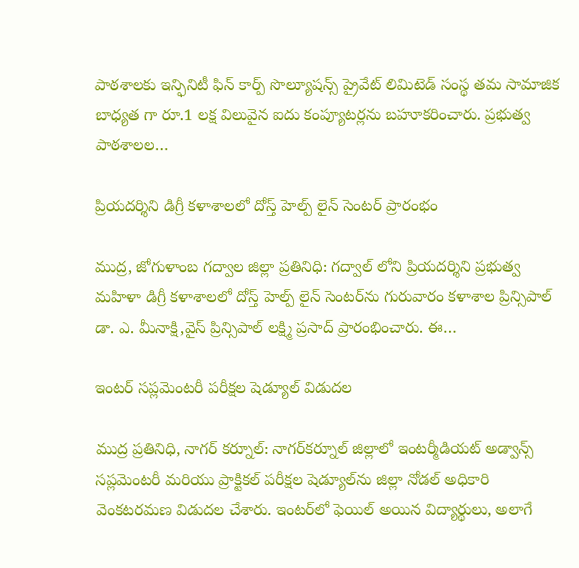పాఠశాలకు ఇన్ఫినిటీ ఫిన్ కార్ప్ సొల్యూషన్స్ ప్రైవేట్ లిమిటెడ్ సంస్థ తమ సామాజిక బాధ్యత గా రూ.1 లక్ష విలువైన ఐదు కంప్యూటర్లను బహూకరించారు. ప్రభుత్వ పాఠశాలల…

ప్రియదర్శిని డిగ్రీ కళాశాలలో దోస్త్ హెల్ప్ లైన్ సెంటర్ ప్రారంభం

ముద్ర, జోగుళాంబ గద్వాల‌ జిల్లా ప్రతినిధి: గద్వాల్ లోని ప్రియదర్శిని ప్రభుత్వ మహిళా డిగ్రీ కళాశాలలో దోస్త్ హెల్ప్ లైన్ సెంటర్‌ను గురువారం కళాశాల ప్రిన్సిపాల్ డా. ఎ. మీనాక్షి,వైస్ ప్రిన్సిపాల్ లక్ష్మి ప్రసాద్ ప్రారంభించారు. ఈ…

ఇంటర్ సప్లమెంటరీ పరీక్షల షెడ్యూల్ విడుదల

ముద్ర ప్రతినిధి, నాగర్ కర్నూల్: నాగర్‌కర్నూల్ జిల్లాలో ఇంటర్మీడియట్ అడ్వాన్స్ సప్లమెంటరీ మరియు ప్రాక్టికల్ పరీక్షల షెడ్యూల్‌ను జిల్లా నోడల్ అధికారి వెంకటరమణ విడుదల చేశారు. ఇంటర్‌లో ఫెయిల్ అయిన విద్యార్థులు, అలాగే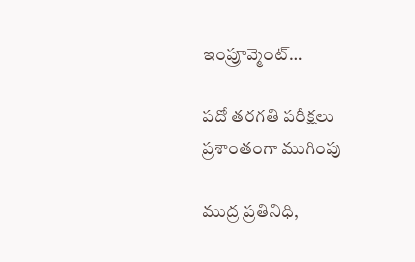ఇంప్రూవ్మెంట్…

పదో తరగతి పరీక్షలు ప్రశాంతంగా ముగింపు

ముద్ర ప్రతినిధి,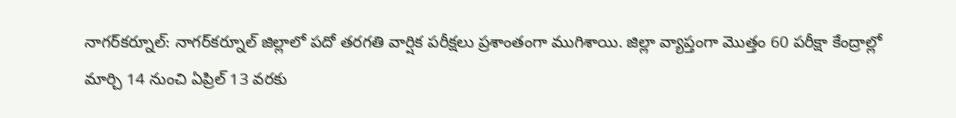నాగర్‌కర్నూల్: నాగర్‌కర్నూల్ జిల్లాలో పదో తరగతి వార్షిక పరీక్షలు ప్రశాంతంగా ముగిశాయి. జిల్లా వ్యాప్తంగా మొత్తం 60 పరీక్షా కేంద్రాల్లో మార్చి 14 నుంచి ఏప్రిల్ 13 వరకు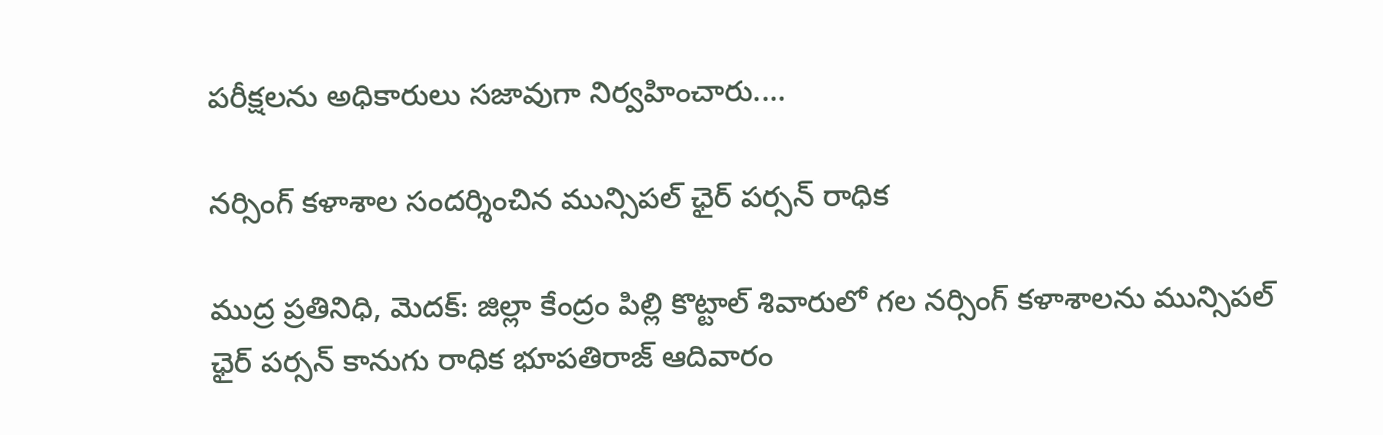పరీక్షలను అధికారులు సజావుగా నిర్వహించారు.…

నర్సింగ్ కళాశాల సందర్శించిన మున్సిపల్ ఛైర్ పర్సన్ రాధిక

ముద్ర ప్రతినిధి, మెదక్: జిల్లా కేంద్రం పిల్లి కొట్టాల్ శివారులో గల నర్సింగ్ కళాశాలను మున్సిపల్ ఛైర్ పర్సన్ కానుగు రాధిక భూపతిరాజ్ ఆదివారం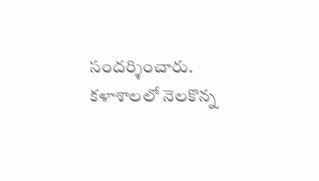సందర్శించారు. కళాశాలలో నెలకొన్న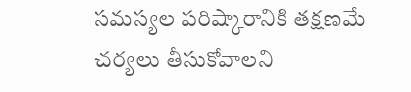సమస్యల పరిష్కారానికి తక్షణమే చర్యలు తీసుకోవాలని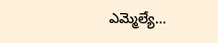ఎమ్మెల్యే…